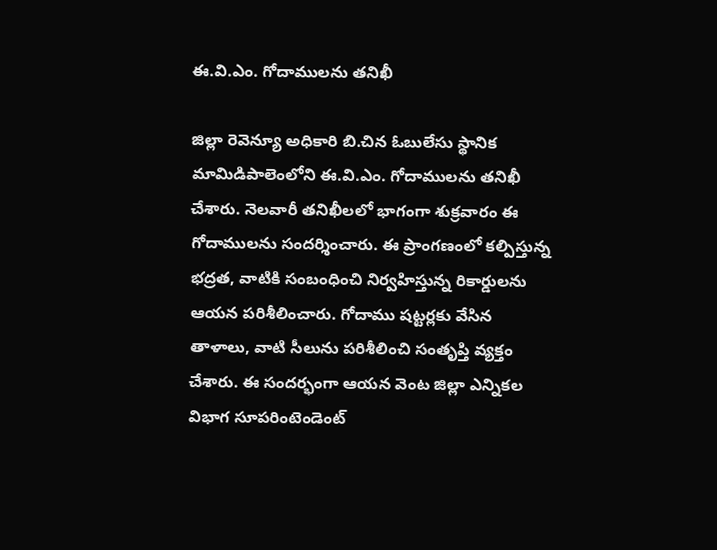ఈ.వి.ఎం. గోదాములను తనిఖీ

జిల్లా రెవెన్యూ అధికారి బి.చిన ఓబులేసు స్థానిక మామిడిపాలెంలోని ఈ.వి.ఎం. గోదాములను తనిఖీ చేశారు. నెలవారీ తనిఖీలలో భాగంగా శుక్రవారం ఈ గోదాములను సందర్శించారు. ఈ ప్రాంగణంలో కల్పిస్తున్న భద్రత, వాటికి సంబంధించి నిర్వహిస్తున్న రికార్డులను ఆయన పరిశీలించారు. గోదాము షట్టర్లకు వేసిన తాళాలు, వాటి సీలును పరిశీలించి సంతృప్తి వ్యక్తం చేశారు. ఈ సందర్భంగా ఆయన వెంట జిల్లా ఎన్నికల విభాగ సూపరింటెండెంట్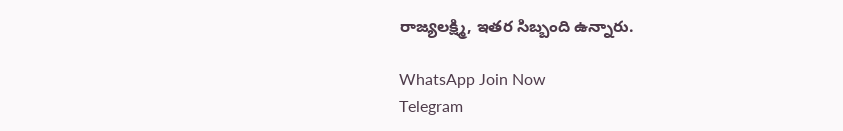రాజ్యలక్ష్మి, ఇతర సిబ్బంది ఉన్నారు.

WhatsApp Join Now
Telegram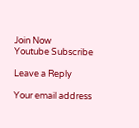Join Now
Youtube Subscribe

Leave a Reply

Your email address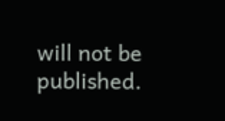will not be published.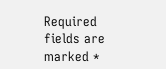Required fields are marked *